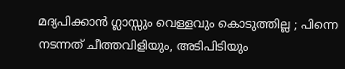മദ്യപിക്കാൻ ഗ്ലാസ്സും വെള്ളവും കൊടുത്തില്ല ; പിന്നെ നടന്നത് ചീത്തവിളിയും, അടിപിടിയും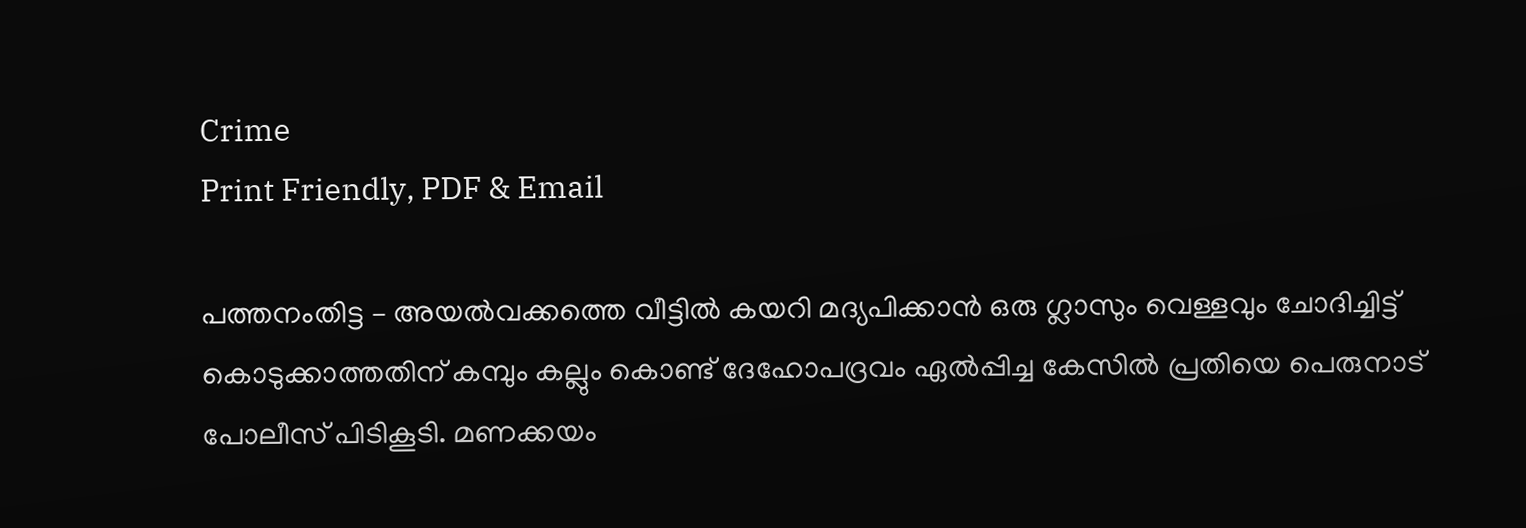Crime
Print Friendly, PDF & Email

പത്തനംതിട്ട – അയൽവക്കത്തെ വീട്ടിൽ കയറി മദ്യപിക്കാൻ ഒരു ഗ്ലാസും വെള്ളവും ചോദിച്ചിട്ട് കൊടുക്കാത്തതിന് കമ്പും കല്ലും കൊണ്ട് ദേഹോപദ്രവം ഏൽപ്പിച്ച കേസിൽ പ്രതിയെ പെരുനാട് പോലീസ് പിടികൂടി. മണക്കയം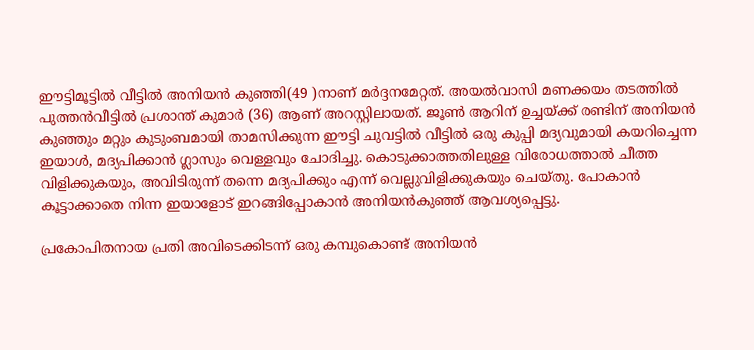ഈട്ടിമൂട്ടിൽ വീട്ടിൽ അനിയൻ കുഞ്ഞി(49 )നാണ് മർദ്ദനമേറ്റത്. അയൽവാസി മണക്കയം തടത്തിൽ പുത്തൻവീട്ടിൽ പ്രശാന്ത് കുമാർ (36) ആണ് അറസ്റ്റിലായത്. ജൂൺ ആറിന് ഉച്ചയ്ക്ക് രണ്ടിന് അനിയൻ കുഞ്ഞും മറ്റും കുടുംബമായി താമസിക്കുന്ന ഈട്ടി ചുവട്ടിൽ വീട്ടിൽ ഒരു കുപ്പി മദ്യവുമായി കയറിച്ചെന്ന ഇയാൾ, മദ്യപിക്കാൻ ഗ്ലാസും വെള്ളവും ചോദിച്ചു. കൊടുക്കാത്തതിലുള്ള വിരോധത്താൽ ചീത്ത വിളിക്കുകയും, അവിടിരുന്ന് തന്നെ മദ്യപിക്കും എന്ന് വെല്ലുവിളിക്കുകയും ചെയ്തു. പോകാൻ കൂട്ടാക്കാതെ നിന്ന ഇയാളോട് ഇറങ്ങിപ്പോകാൻ അനിയൻകുഞ്ഞ് ആവശ്യപ്പെട്ടു.

പ്രകോപിതനായ പ്രതി അവിടെക്കിടന്ന് ഒരു കമ്പുകൊണ്ട് അനിയൻ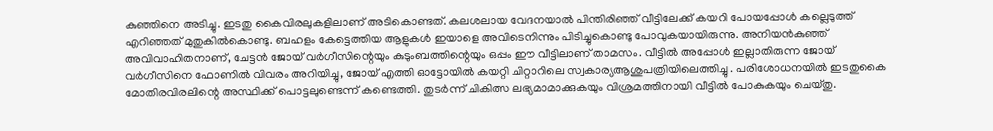കുഞ്ഞിനെ അടിച്ചു. ഇടതു കൈവിരലുകളിലാണ് അടികൊണ്ടത്. കലശലായ വേദനയാൽ പിന്തിരിഞ്ഞ് വീട്ടിലേക്ക് കയറി പോയപ്പോൾ കല്ലെടുത്ത് എറിഞ്ഞത് മുതുകിൽകൊണ്ടു. ബഹളം കേട്ടെത്തിയ ആളുകൾ ഇയാളെ അവിടെനിന്നും പിടിച്ചുകൊണ്ടു പോവുകയായിരുന്നു. അനിയൻകുഞ്ഞ് അവിവാഹിതനാണ്, ചേട്ടൻ ജോയ് വർഗീസിന്റെയും കുടുംബത്തിന്റെയും ഒപ്പം ഈ വീട്ടിലാണ് താമസം. വീട്ടിൽ അപ്പോൾ ഇല്ലാതിരുന്ന ജോയ് വർഗീസിനെ ഫോണിൽ വിവരം അറിയിച്ചു, ജോയ് എത്തി ഓട്ടോയിൽ കയറ്റി ചിറ്റാറിലെ സ്വകാര്യആശുപത്രിയിലെത്തിച്ചു . പരിശോധനയിൽ ഇടതുകൈ മോതിരവിരലിന്റെ അസ്ഥിക്ക് പൊട്ടലുണ്ടെന്ന് കണ്ടെത്തി. തുടർന്ന് ചികിത്സ ലഭ്യമാമാക്കുകയും വിശ്രമത്തിനായി വീട്ടിൽ പോകുകയും ചെയ്തു.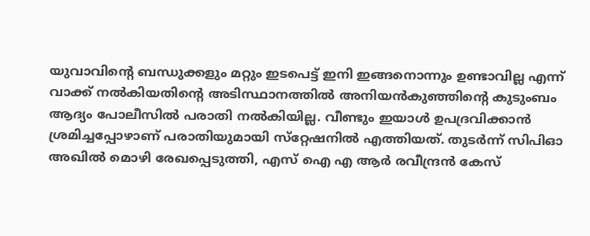യുവാവിന്റെ ബന്ധുക്കളും മറ്റും ഇടപെട്ട് ഇനി ഇങ്ങനൊന്നും ഉണ്ടാവില്ല എന്ന് വാക്ക് നൽകിയതിന്റെ അടിസ്ഥാനത്തിൽ അനിയൻകുഞ്ഞിന്റെ കുടുംബം ആദ്യം പോലീസിൽ പരാതി നൽകിയില്ല. വീണ്ടും ഇയാൾ ഉപദ്രവിക്കാൻ ശ്രമിച്ചപ്പോഴാണ് പരാതിയുമായി സ്‌റ്റേഷനിൽ എത്തിയത്. തുടർന്ന് സിപിഓ അഖിൽ മൊഴി രേഖപ്പെടുത്തി, എസ് ഐ എ ആർ രവീന്ദ്രൻ കേസ്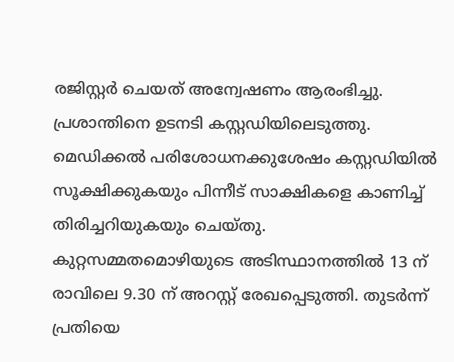രജിസ്റ്റർ ചെയത് അന്വേഷണം ആരംഭിച്ചു. പ്രശാന്തിനെ ഉടനടി കസ്റ്റഡിയിലെടുത്തു. മെഡിക്കൽ പരിശോധനക്കുശേഷം കസ്റ്റഡിയിൽ സൂക്ഷിക്കുകയും പിന്നീട് സാക്ഷികളെ കാണിച്ച് തിരിച്ചറിയുകയും ചെയ്തു. കുറ്റസമ്മതമൊഴിയുടെ അടിസ്ഥാനത്തിൽ 13 ന് രാവിലെ 9.30 ന് അറസ്റ്റ് രേഖപ്പെടുത്തി. തുടർന്ന് പ്രതിയെ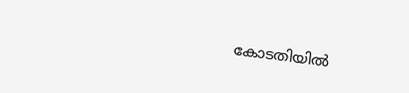കോടതിയിൽ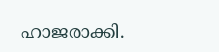ഹാജരാക്കി.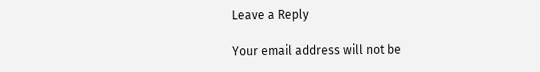Leave a Reply

Your email address will not be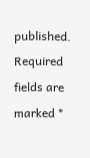published. Required fields are marked *